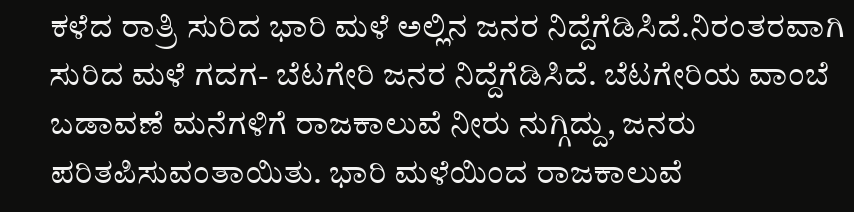ಕಳೆದ ರಾತ್ರಿ ಸುರಿದ ಭಾರಿ ಮಳೆ ಅಲ್ಲಿನ ಜನರ ನಿದ್ದೆಗೆಡಿಸಿದೆ.ನಿರಂತರವಾಗಿ ಸುರಿದ ಮಳೆ ಗದಗ- ಬೆಟಗೇರಿ ಜನರ ನಿದ್ದೆಗೆಡಿಸಿದೆ. ಬೆಟಗೇರಿಯ ವಾಂಬೆ ಬಡಾವಣೆ ಮನೆಗಳಿಗೆ ರಾಜಕಾಲುವೆ ನೀರು ನುಗ್ಗಿದ್ದು, ಜನರು ಪರಿತಪಿಸುವಂತಾಯಿತು. ಭಾರಿ ಮಳೆಯಿಂದ ರಾಜಕಾಲುವೆ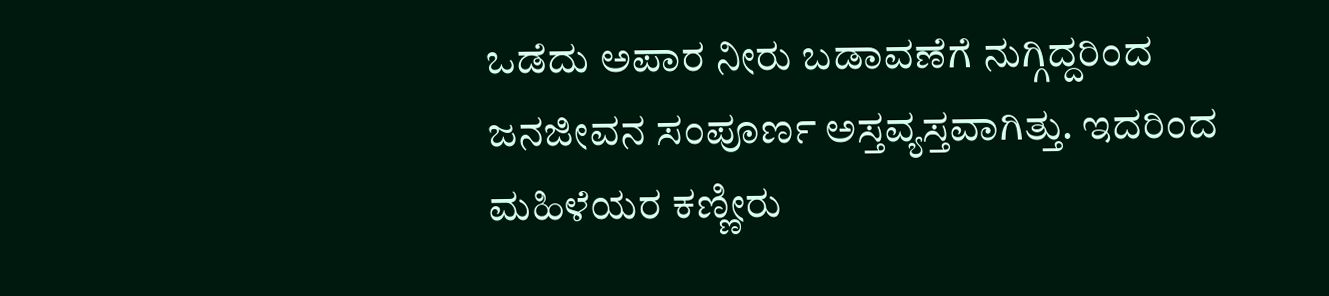ಒಡೆದು ಅಪಾರ ನೀರು ಬಡಾವಣೆಗೆ ನುಗ್ಗಿದ್ದರಿಂದ ಜನಜೀವನ ಸಂಪೂರ್ಣ ಅಸ್ತವ್ಯಸ್ತವಾಗಿತ್ತು. ಇದರಿಂದ ಮಹಿಳೆಯರ ಕಣ್ಣೀರು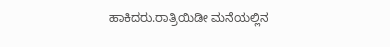ಹಾಕಿದರು.ರಾತ್ರಿಯಿಡೀ ಮನೆಯಲ್ಲಿನ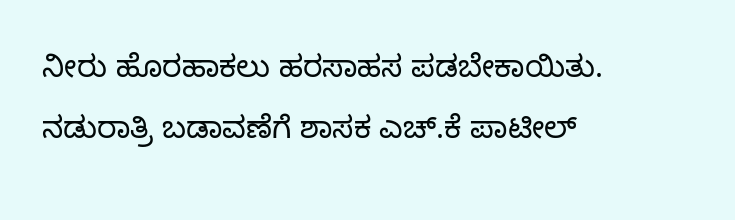ನೀರು ಹೊರಹಾಕಲು ಹರಸಾಹಸ ಪಡಬೇಕಾಯಿತು. ನಡುರಾತ್ರಿ ಬಡಾವಣೆಗೆ ಶಾಸಕ ಎಚ್.ಕೆ ಪಾಟೀಲ್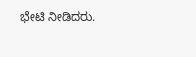ಭೇಟಿ ನೀಡಿದರು.